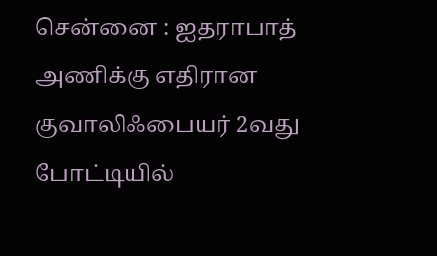சென்னை : ஐதராபாத் அணிக்கு எதிரான குவாலிஃபையர் 2வது போட்டியில்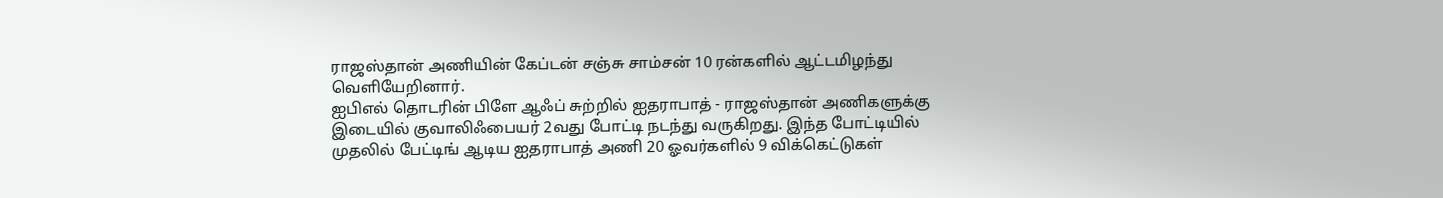ராஜஸ்தான் அணியின் கேப்டன் சஞ்சு சாம்சன் 10 ரன்களில் ஆட்டமிழந்து வெளியேறினார்.
ஐபிஎல் தொடரின் பிளே ஆஃப் சுற்றில் ஐதராபாத் - ராஜஸ்தான் அணிகளுக்கு இடையில் குவாலிஃபையர் 2வது போட்டி நடந்து வருகிறது. இந்த போட்டியில் முதலில் பேட்டிங் ஆடிய ஐதராபாத் அணி 20 ஓவர்களில் 9 விக்கெட்டுகள்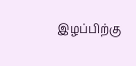இழப்பிற்கு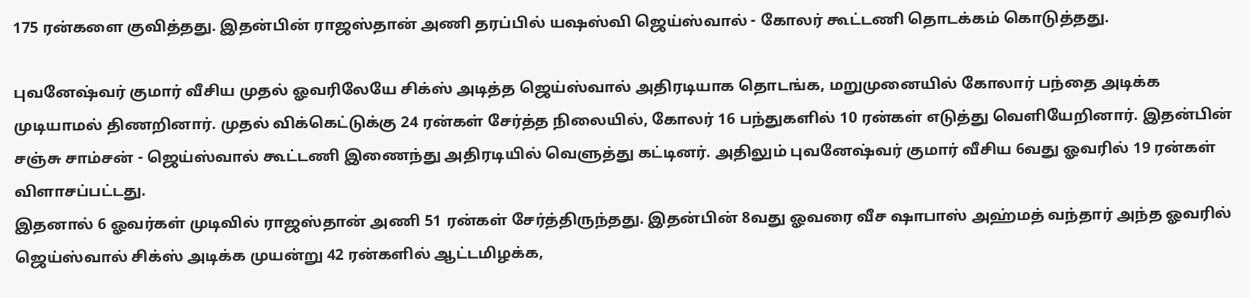175 ரன்களை குவித்தது. இதன்பின் ராஜஸ்தான் அணி தரப்பில் யஷஸ்வி ஜெய்ஸ்வால் - கோலர் கூட்டணி தொடக்கம் கொடுத்தது.

புவனேஷ்வர் குமார் வீசிய முதல் ஓவரிலேயே சிக்ஸ் அடித்த ஜெய்ஸ்வால் அதிரடியாக தொடங்க, மறுமுனையில் கோலார் பந்தை அடிக்க முடியாமல் திணறினார். முதல் விக்கெட்டுக்கு 24 ரன்கள் சேர்த்த நிலையில், கோலர் 16 பந்துகளில் 10 ரன்கள் எடுத்து வெளியேறினார். இதன்பின் சஞ்சு சாம்சன் - ஜெய்ஸ்வால் கூட்டணி இணைந்து அதிரடியில் வெளுத்து கட்டினர். அதிலும் புவனேஷ்வர் குமார் வீசிய 6வது ஓவரில் 19 ரன்கள் விளாசப்பட்டது.
இதனால் 6 ஓவர்கள் முடிவில் ராஜஸ்தான் அணி 51 ரன்கள் சேர்த்திருந்தது. இதன்பின் 8வது ஓவரை வீச ஷாபாஸ் அஹ்மத் வந்தார் அந்த ஓவரில் ஜெய்ஸ்வால் சிக்ஸ் அடிக்க முயன்று 42 ரன்களில் ஆட்டமிழக்க,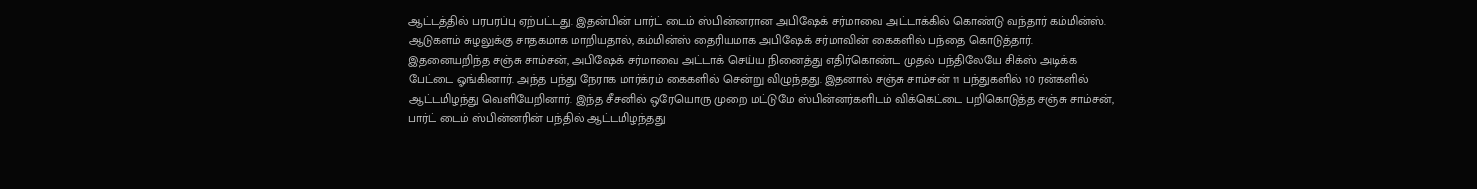ஆட்டத்தில் பரபரப்பு ஏற்பட்டது. இதன்பின் பார்ட் டைம் ஸ்பின்னரான அபிஷேக் சர்மாவை அட்டாக்கில் கொண்டு வந்தார் கம்மின்ஸ். ஆடுகளம் சுழலுக்கு சாதகமாக மாறியதால், கம்மின்ஸ் தைரியமாக அபிஷேக் சர்மாவின் கைகளில் பந்தை கொடுத்தார்.
இதனையறிந்த சஞ்சு சாம்சன், அபிஷேக் சர்மாவை அட்டாக் செய்ய நினைத்து எதிர்கொண்ட முதல் பந்திலேயே சிக்ஸ் அடிக்க பேட்டை ஓங்கினார். அந்த பந்து நேராக மார்க்ரம் கைகளில் சென்று விழுந்தது. இதனால் சஞ்சு சாம்சன் 11 பந்துகளில் 10 ரன்களில் ஆட்டமிழந்து வெளியேறினார். இந்த சீசனில் ஒரேயொரு முறை மட்டுமே ஸ்பின்னர்களிடம் விக்கெட்டை பறிகொடுத்த சஞ்சு சாம்சன், பார்ட் டைம் ஸ்பின்னரின் பந்தில் ஆட்டமிழந்தது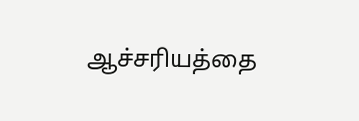ஆச்சரியத்தை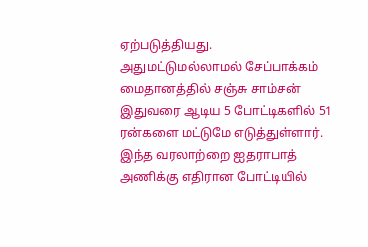ஏற்படுத்தியது.
அதுமட்டுமல்லாமல் சேப்பாக்கம் மைதானத்தில் சஞ்சு சாம்சன் இதுவரை ஆடிய 5 போட்டிகளில் 51 ரன்களை மட்டுமே எடுத்துள்ளார். இந்த வரலாற்றை ஐதராபாத் அணிக்கு எதிரான போட்டியில்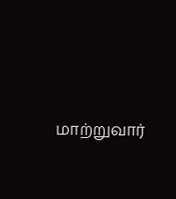மாற்றுவார்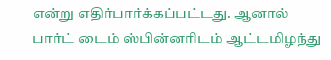என்று எதிர்பார்க்கப்பட்டது. ஆனால் பார்ட் டைம் ஸ்பின்னரிடம் ஆட்டமிழந்து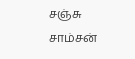சஞ்சு சாம்சன்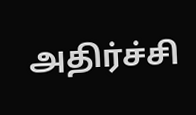அதிர்ச்சி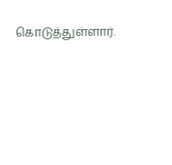கொடுத்துள்ளார்.